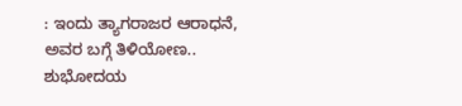: ಇಂದು ತ್ಯಾಗರಾಜರ ಆರಾಧನೆ, ಅವರ ಬಗ್ಗೆ ತಿಳಿಯೋಣ.. ಶುಭೋದಯ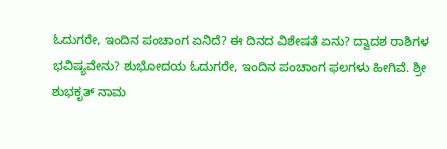ಓದುಗರೇ, ಇಂದಿನ ಪಂಚಾಂಗ ಏನಿದೆ? ಈ ದಿನದ ವಿಶೇಷತೆ ಏನು? ದ್ವಾದಶ ರಾಶಿಗಳ ಭವಿಷ್ಯವೇನು? ಶುಭೋದಯ ಓದುಗರೇ, ಇಂದಿನ ಪಂಚಾಂಗ ಫಲಗಳು ಹೀಗಿವೆ. ಶ್ರೀ ಶುಭಕೃತ್ ನಾಮ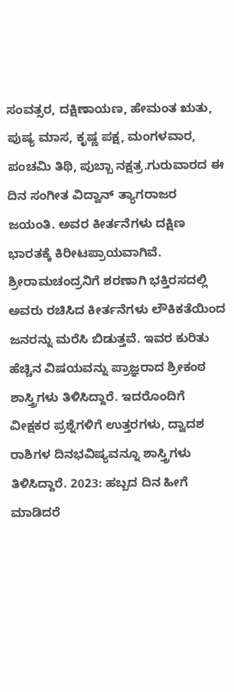ಸಂವತ್ಸರ, ದಕ್ಷಿಣಾಯಣ, ಹೇಮಂತ ಋತು, ಪುಷ್ಯ ಮಾಸ, ಕೃಷ್ಣ ಪಕ್ಷ, ಮಂಗಳವಾರ, ಪಂಚಮಿ ತಿಥಿ, ಪುಬ್ಬಾ ನಕ್ಷತ್ರ.ಗುರುವಾರದ ಈ ದಿನ ಸಂಗೀತ ವಿದ್ವಾನ್ ತ್ಯಾಗರಾಜರ ಜಯಂತಿ. ಅವರ ಕೀರ್ತನೆಗಳು ದಕ್ಷಿಣ ಭಾರತಕ್ಕೆ ಕಿರೀಟಪ್ರಾಯವಾಗಿವೆ. ಶ್ರೀರಾಮಚಂದ್ರನಿಗೆ ಶರಣಾಗಿ ಭಕ್ತಿರಸದಲ್ಲಿ ಅವರು ರಚಿಸಿದ ಕೀರ್ತನೆಗಳು ಲೌಕಿಕತೆಯಿಂದ ಜನರನ್ನು ಮರೆಸಿ ಬಿಡುತ್ತವೆ. ಇವರ ಕುರಿತು ಹೆಚ್ಚಿನ ವಿಷಯವನ್ನು ಪ್ರಾಜ್ಞರಾದ ಶ್ರೀಕಂಠ ಶಾಸ್ತ್ರಿಗಳು ತಿಳಿಸಿದ್ದಾರೆ. ಇದರೊಂದಿಗೆ ವೀಕ್ಷಕರ ಪ್ರಶ್ನೆಗಳಿಗೆ ಉತ್ತರಗಳು, ದ್ವಾದಶ ರಾಶಿಗಳ ದಿನಭವಿಷ್ಯವನ್ನೂ ಶಾಸ್ತ್ರಿಗಳು ತಿಳಿಸಿದ್ದಾರೆ. 2023: ಹಬ್ಬದ ದಿನ ಹೀಗೆ ಮಾಡಿದರೆ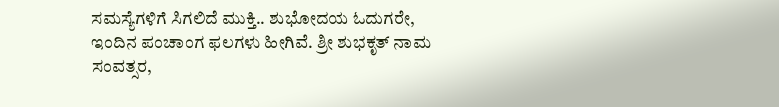ಸಮಸ್ಯೆಗಳಿಗೆ ಸಿಗಲಿದೆ ಮುಕ್ತಿ.. ಶುಭೋದಯ ಓದುಗರೇ, ಇಂದಿನ ಪಂಚಾಂಗ ಫಲಗಳು ಹೀಗಿವೆ. ಶ್ರೀ ಶುಭಕೃತ್ ನಾಮ ಸಂವತ್ಸರ,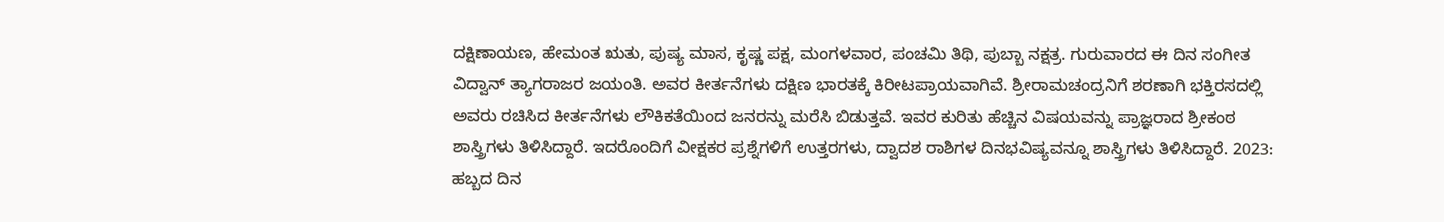ದಕ್ಷಿಣಾಯಣ, ಹೇಮಂತ ಋತು, ಪುಷ್ಯ ಮಾಸ, ಕೃಷ್ಣ ಪಕ್ಷ, ಮಂಗಳವಾರ, ಪಂಚಮಿ ತಿಥಿ, ಪುಬ್ಬಾ ನಕ್ಷತ್ರ. ಗುರುವಾರದ ಈ ದಿನ ಸಂಗೀತ ವಿದ್ವಾನ್ ತ್ಯಾಗರಾಜರ ಜಯಂತಿ. ಅವರ ಕೀರ್ತನೆಗಳು ದಕ್ಷಿಣ ಭಾರತಕ್ಕೆ ಕಿರೀಟಪ್ರಾಯವಾಗಿವೆ. ಶ್ರೀರಾಮಚಂದ್ರನಿಗೆ ಶರಣಾಗಿ ಭಕ್ತಿರಸದಲ್ಲಿ ಅವರು ರಚಿಸಿದ ಕೀರ್ತನೆಗಳು ಲೌಕಿಕತೆಯಿಂದ ಜನರನ್ನು ಮರೆಸಿ ಬಿಡುತ್ತವೆ. ಇವರ ಕುರಿತು ಹೆಚ್ಚಿನ ವಿಷಯವನ್ನು ಪ್ರಾಜ್ಞರಾದ ಶ್ರೀಕಂಠ ಶಾಸ್ತ್ರಿಗಳು ತಿಳಿಸಿದ್ದಾರೆ. ಇದರೊಂದಿಗೆ ವೀಕ್ಷಕರ ಪ್ರಶ್ನೆಗಳಿಗೆ ಉತ್ತರಗಳು, ದ್ವಾದಶ ರಾಶಿಗಳ ದಿನಭವಿಷ್ಯವನ್ನೂ ಶಾಸ್ತ್ರಿಗಳು ತಿಳಿಸಿದ್ದಾರೆ. 2023: ಹಬ್ಬದ ದಿನ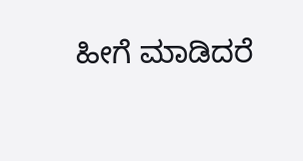ಹೀಗೆ ಮಾಡಿದರೆ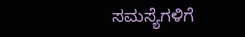ಸಮಸ್ಯೆಗಳಿಗೆ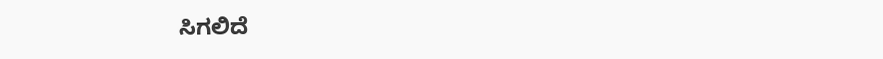ಸಿಗಲಿದೆ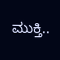ಮುಕ್ತಿ..